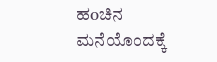ಹoಚಿನ ಮನೆಯೊಂದಕ್ಕೆ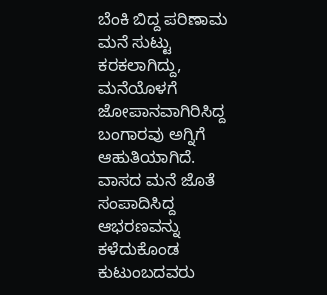ಬೆಂಕಿ ಬಿದ್ದ ಪರಿಣಾಮ ಮನೆ ಸುಟ್ಟು ಕರಕಲಾಗಿದ್ದು, ಮನೆಯೊಳಗೆ ಜೋಪಾನವಾಗಿರಿಸಿದ್ದ ಬಂಗಾರವು ಅಗ್ನಿಗೆ ಆಹುತಿಯಾಗಿದೆ. ವಾಸದ ಮನೆ ಜೊತೆ ಸಂಪಾದಿಸಿದ್ದ ಆಭರಣವನ್ನು ಕಳೆದುಕೊಂಡ ಕುಟುಂಬದವರು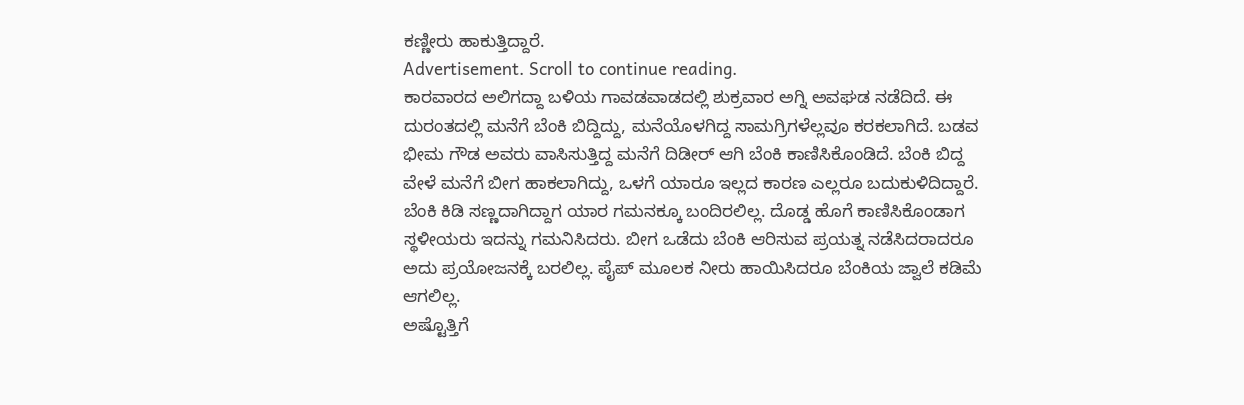ಕಣ್ಣೀರು ಹಾಕುತ್ತಿದ್ದಾರೆ.
Advertisement. Scroll to continue reading.
ಕಾರವಾರದ ಅಲಿಗದ್ದಾ ಬಳಿಯ ಗಾವಡವಾಡದಲ್ಲಿ ಶುಕ್ರವಾರ ಅಗ್ನಿ ಅವಘಡ ನಡೆದಿದೆ. ಈ ದುರಂತದಲ್ಲಿ ಮನೆಗೆ ಬೆಂಕಿ ಬಿದ್ದಿದ್ದು, ಮನೆಯೊಳಗಿದ್ದ ಸಾಮಗ್ರಿಗಳೆಲ್ಲವೂ ಕರಕಲಾಗಿದೆ. ಬಡವ ಭೀಮ ಗೌಡ ಅವರು ವಾಸಿಸುತ್ತಿದ್ದ ಮನೆಗೆ ದಿಡೀರ್ ಆಗಿ ಬೆಂಕಿ ಕಾಣಿಸಿಕೊಂಡಿದೆ. ಬೆಂಕಿ ಬಿದ್ದ ವೇಳೆ ಮನೆಗೆ ಬೀಗ ಹಾಕಲಾಗಿದ್ದು, ಒಳಗೆ ಯಾರೂ ಇಲ್ಲದ ಕಾರಣ ಎಲ್ಲರೂ ಬದುಕುಳಿದಿದ್ದಾರೆ.
ಬೆಂಕಿ ಕಿಡಿ ಸಣ್ಣದಾಗಿದ್ದಾಗ ಯಾರ ಗಮನಕ್ಕೂ ಬಂದಿರಲಿಲ್ಲ. ದೊಡ್ಡ ಹೊಗೆ ಕಾಣಿಸಿಕೊಂಡಾಗ ಸ್ಥಳೀಯರು ಇದನ್ನು ಗಮನಿಸಿದರು. ಬೀಗ ಒಡೆದು ಬೆಂಕಿ ಆರಿಸುವ ಪ್ರಯತ್ನ ನಡೆಸಿದರಾದರೂ ಅದು ಪ್ರಯೋಜನಕ್ಕೆ ಬರಲಿಲ್ಲ. ಪೈಪ್ ಮೂಲಕ ನೀರು ಹಾಯಿಸಿದರೂ ಬೆಂಕಿಯ ಜ್ವಾಲೆ ಕಡಿಮೆ ಆಗಲಿಲ್ಲ.
ಅಷ್ಟೊತ್ತಿಗೆ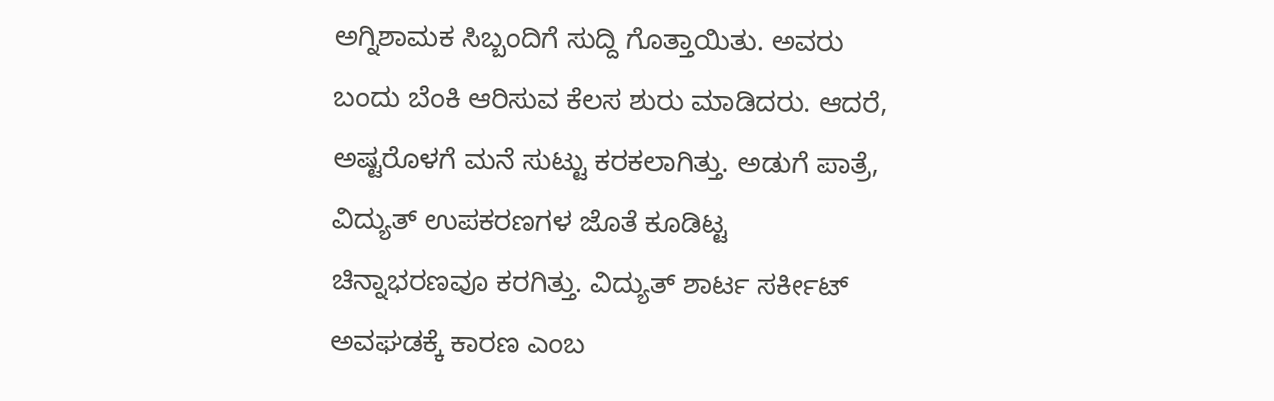ಅಗ್ನಿಶಾಮಕ ಸಿಬ್ಬಂದಿಗೆ ಸುದ್ದಿ ಗೊತ್ತಾಯಿತು. ಅವರು ಬಂದು ಬೆಂಕಿ ಆರಿಸುವ ಕೆಲಸ ಶುರು ಮಾಡಿದರು. ಆದರೆ, ಅಷ್ಟರೊಳಗೆ ಮನೆ ಸುಟ್ಟು ಕರಕಲಾಗಿತ್ತು. ಅಡುಗೆ ಪಾತ್ರೆ, ವಿದ್ಯುತ್ ಉಪಕರಣಗಳ ಜೊತೆ ಕೂಡಿಟ್ಟ ಚಿನ್ನಾಭರಣವೂ ಕರಗಿತ್ತು. ವಿದ್ಯುತ್ ಶಾರ್ಟ ಸರ್ಕೀಟ್ ಅವಘಡಕ್ಕೆ ಕಾರಣ ಎಂಬ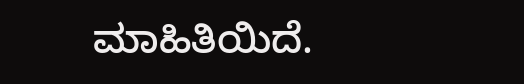ಮಾಹಿತಿಯಿದೆ.